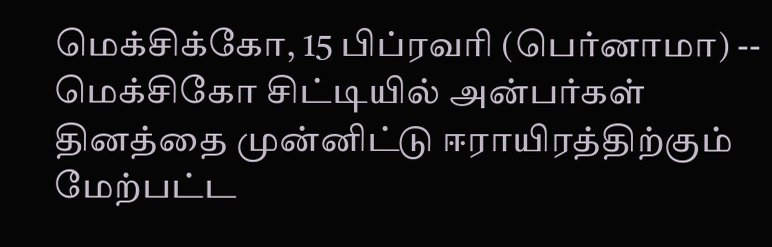மெக்சிக்கோ, 15 பிப்ரவரி (பெர்னாமா) -- மெக்சிகோ சிட்டியில் அன்பர்கள் தினத்தை முன்னிட்டு ஈராயிரத்திற்கும் மேற்பட்ட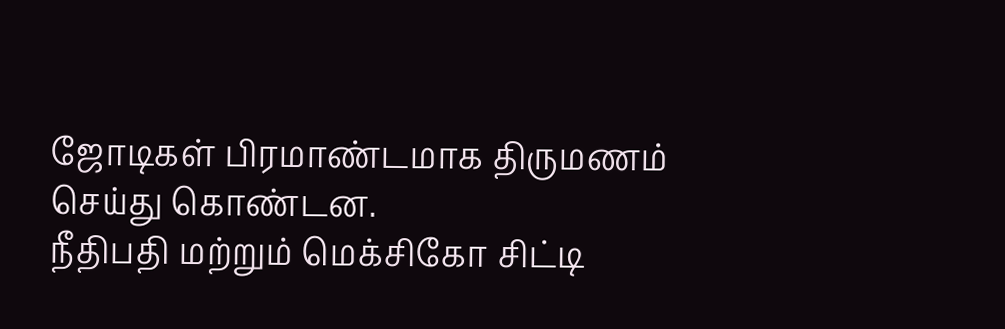ஜோடிகள் பிரமாண்டமாக திருமணம் செய்து கொண்டன.
நீதிபதி மற்றும் மெக்சிகோ சிட்டி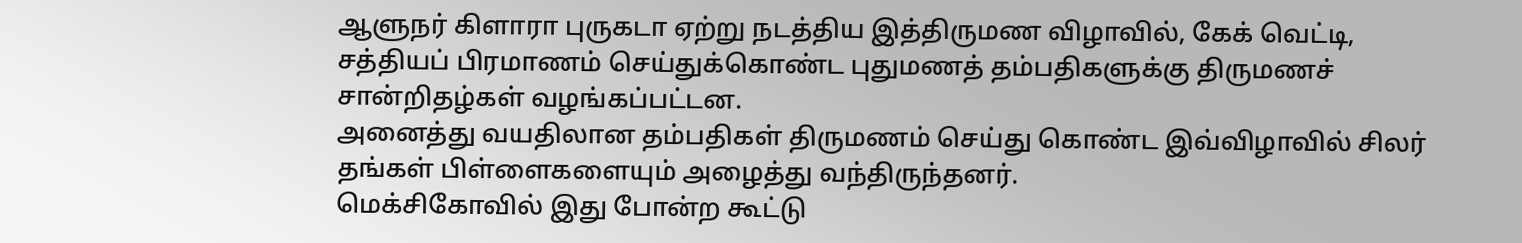ஆளுநர் கிளாரா புருகடா ஏற்று நடத்திய இத்திருமண விழாவில், கேக் வெட்டி, சத்தியப் பிரமாணம் செய்துக்கொண்ட புதுமணத் தம்பதிகளுக்கு திருமணச் சான்றிதழ்கள் வழங்கப்பட்டன.
அனைத்து வயதிலான தம்பதிகள் திருமணம் செய்து கொண்ட இவ்விழாவில் சிலர் தங்கள் பிள்ளைகளையும் அழைத்து வந்திருந்தனர்.
மெக்சிகோவில் இது போன்ற கூட்டு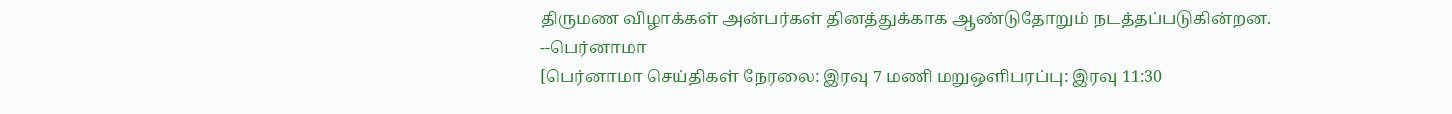திருமண விழாக்கள் அன்பர்கள் தினத்துக்காக ஆண்டுதோறும் நடத்தப்படுகின்றன.
--பெர்னாமா
[பெர்னாமா செய்திகள் நேரலை: இரவு 7 மணி மறுஒளிபரப்பு: இரவு 11:30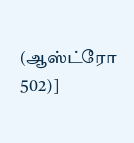(ஆஸ்ட்ரோ 502)]